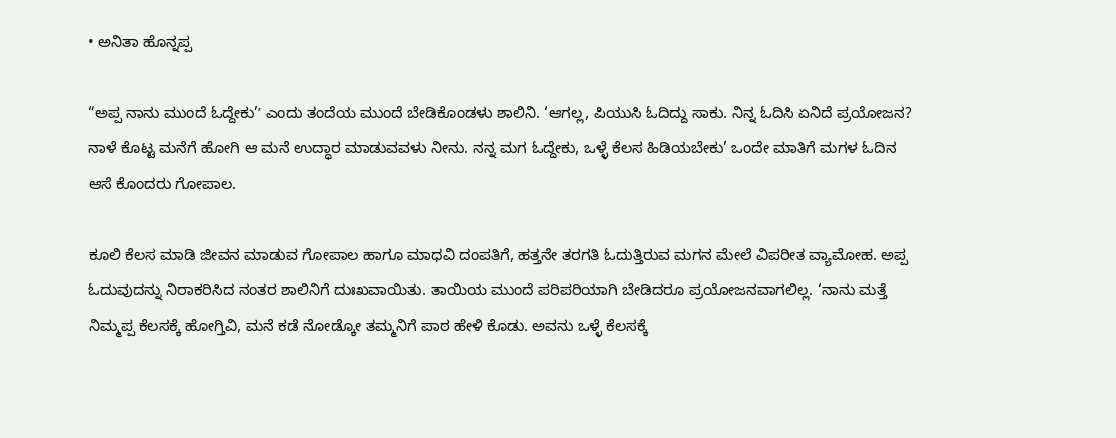• ಅನಿತಾ ಹೊನ್ನಪ್ಪ

“ಅಪ್ಪ ನಾನು ಮುಂದೆ ಓದ್ದೇಕು’ʼ ಎಂದು ತಂದೆಯ ಮುಂದೆ ಬೇಡಿಕೊಂಡಳು ಶಾಲಿನಿ. ‘ಆಗಲ್ಲ, ಪಿಯುಸಿ ಓದಿದ್ದು ಸಾಕು. ನಿನ್ನ ಓದಿಸಿ ಏನಿದೆ ಪ್ರಯೋಜನ? ನಾಳೆ ಕೊಟ್ಟ ಮನೆಗೆ ಹೋಗಿ ಆ ಮನೆ ಉದ್ಧಾರ ಮಾಡುವವಳು ನೀನು. ನನ್ನ ಮಗ ಓದ್ದೇಕು, ಒಳ್ಳೆ ಕೆಲಸ ಹಿಡಿಯಬೇಕು’ ಒಂದೇ ಮಾತಿಗೆ ಮಗಳ ಓದಿನ ಆಸೆ ಕೊಂದರು ಗೋಪಾಲ.

ಕೂಲಿ ಕೆಲಸ ಮಾಡಿ ಜೀವನ ಮಾಡುವ ಗೋಪಾಲ ಹಾಗೂ ಮಾಧವಿ ದಂಪತಿಗೆ, ಹತ್ತನೇ ತರಗತಿ ಓದುತ್ತಿರುವ ಮಗನ ಮೇಲೆ ವಿಪರೀತ ವ್ಯಾಮೋಹ. ಅಪ್ಪ ಓದುವುದನ್ನು ನಿರಾಕರಿಸಿದ ನಂತರ ಶಾಲಿನಿಗೆ ದುಃಖವಾಯಿತು. ತಾಯಿಯ ಮುಂದೆ ಪರಿಪರಿಯಾಗಿ ಬೇಡಿದರೂ ಪ್ರಯೋಜನವಾಗಲಿಲ್ಲ. ‘ನಾನು ಮತ್ತೆ ನಿಮ್ಮಪ್ಪ ಕೆಲಸಕ್ಕೆ ಹೋಗ್ತಿವಿ, ಮನೆ ಕಡೆ ನೋಡ್ಕೋ ತಮ್ಮನಿಗೆ ಪಾಠ ಹೇಳಿ ಕೊಡು. ಅವನು ಒಳ್ಳೆ ಕೆಲಸಕ್ಕೆ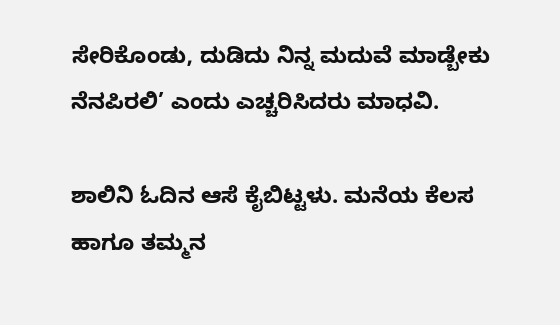ಸೇರಿಕೊಂಡು, ದುಡಿದು ನಿನ್ನ ಮದುವೆ ಮಾಡ್ಬೇಕು ನೆನಪಿರಲಿ’ ಎಂದು ಎಚ್ಚರಿಸಿದರು ಮಾಧವಿ.

ಶಾಲಿನಿ ಓದಿನ ಆಸೆ ಕೈಬಿಟ್ಟಳು. ಮನೆಯ ಕೆಲಸ ಹಾಗೂ ತಮ್ಮನ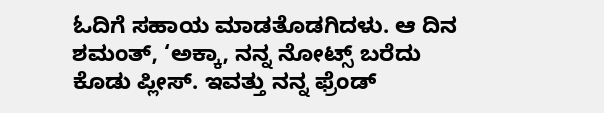ಓದಿಗೆ ಸಹಾಯ ಮಾಡತೊಡಗಿದಳು. ಆ ದಿನ ಶಮಂತ್, ‘ಅಕ್ಕಾ, ನನ್ನ ನೋಟ್ಸ್ ಬರೆದು ಕೊಡು ಪ್ಲೀಸ್. ಇವತ್ತು ನನ್ನ ಫ್ರೆಂಡ್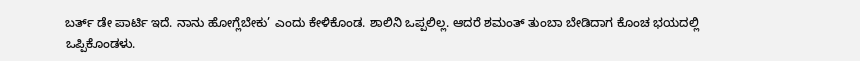ಬರ್ತ್ ಡೇ ಪಾರ್ಟಿ ಇದೆ. ನಾನು ಹೋಗ್ಲೆಬೇಕು’ ಎಂದು ಕೇಳಿಕೊಂಡ. ಶಾಲಿನಿ ಒಪ್ಪಲಿಲ್ಲ. ಆದರೆ ಶಮಂತ್ ತುಂಬಾ ಬೇಡಿದಾಗ ಕೊಂಚ ಭಯದಲ್ಲಿ ಒಪ್ಪಿಕೊಂಡಳು.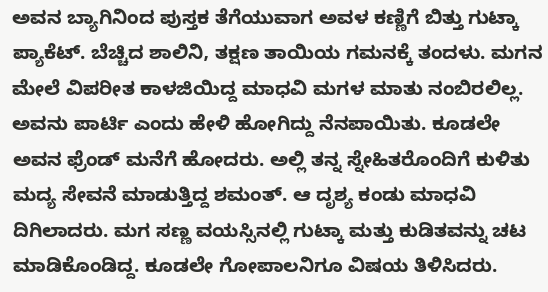ಅವನ ಬ್ಯಾಗಿನಿಂದ ಪುಸ್ತಕ ತೆಗೆಯುವಾಗ ಅವಳ ಕಣ್ಣಿಗೆ ಬಿತ್ತು ಗುಟ್ಕಾ ಪ್ಯಾಕೆಟ್. ಬೆಚ್ಚಿದ ಶಾಲಿನಿ, ತಕ್ಷಣ ತಾಯಿಯ ಗಮನಕ್ಕೆ ತಂದಳು. ಮಗನ ಮೇಲೆ ವಿಪರೀತ ಕಾಳಜಿಯಿದ್ದ ಮಾಧವಿ ಮಗಳ ಮಾತು ನಂಬಿರಲಿಲ್ಲ. ಅವನು ಪಾರ್ಟಿ ಎಂದು ಹೇಳಿ ಹೋಗಿದ್ದು ನೆನಪಾಯಿತು. ಕೂಡಲೇ ಅವನ ಫ್ರೆಂಡ್ ಮನೆಗೆ ಹೋದರು. ಅಲ್ಲಿ ತನ್ನ ಸ್ನೇಹಿತರೊಂದಿಗೆ ಕುಳಿತು ಮದ್ಯ ಸೇವನೆ ಮಾಡುತ್ತಿದ್ದ ಶಮಂತ್. ಆ ದೃಶ್ಯ ಕಂಡು ಮಾಧವಿ ದಿಗಿಲಾದರು. ಮಗ ಸಣ್ಣ ವಯಸ್ಸಿನಲ್ಲಿ ಗುಟ್ಕಾ ಮತ್ತು ಕುಡಿತವನ್ನು ಚಟ ಮಾಡಿಕೊಂಡಿದ್ದ. ಕೂಡಲೇ ಗೋಪಾಲನಿಗೂ ವಿಷಯ ತಿಳಿಸಿದರು.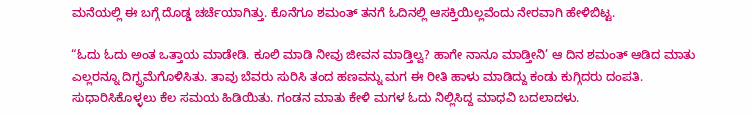ಮನೆಯಲ್ಲಿ ಈ ಬಗ್ಗೆ ದೊಡ್ಡ ಚರ್ಚೆಯಾಗಿತ್ತು. ಕೊನೆಗೂ ಶಮಂತ್ ತನಗೆ ಓದಿನಲ್ಲಿ ಆಸಕ್ತಿಯಿಲ್ಲವೆಂದು ನೇರವಾಗಿ ಹೇಳಿಬಿಟ್ಟ.

“ಓದು ಓದು ಅಂತ ಒತ್ತಾಯ ಮಾಡೇಡಿ. ಕೂಲಿ ಮಾಡಿ ನೀವು ಜೀವನ ಮಾಡ್ತಿಲ್ವ? ಹಾಗೇ ನಾನೂ ಮಾಡ್ತೀನಿ’ ಆ ದಿನ ಶಮಂತ್ ಆಡಿದ ಮಾತು ಎಲ್ಲರನ್ನೂ ದಿಗ್ಭ್ರಮೆಗೊಳಿಸಿತು. ತಾವು ಬೆವರು ಸುರಿಸಿ ತಂದ ಹಣವನ್ನು ಮಗ ಈ ರೀತಿ ಹಾಳು ಮಾಡಿದ್ದು ಕಂಡು ಕುಗ್ಗಿದರು ದಂಪತಿ. ಸುಧಾರಿಸಿಕೊಳ್ಳಲು ಕೆಲ ಸಮಯ ಹಿಡಿಯಿತು. ಗಂಡನ ಮಾತು ಕೇಳಿ ಮಗಳ ಓದು ನಿಲ್ಲಿಸಿದ್ದ ಮಾಧವಿ ಬದಲಾದಳು.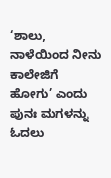‘ಶಾಲು, ನಾಳೆಯಿಂದ ನೀನು ಕಾಲೇಜಿಗೆ ಹೋಗು’ ಎಂದು ಪುನಃ ಮಗಳನ್ನು ಓದಲು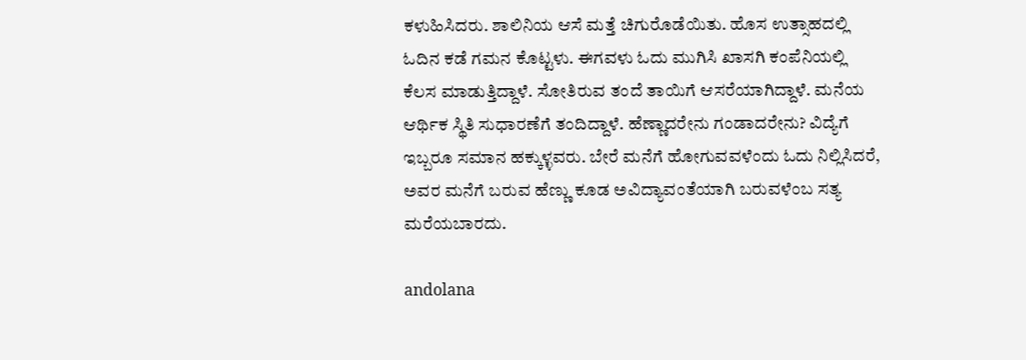ಕಳುಹಿಸಿದರು. ಶಾಲಿನಿಯ ಆಸೆ ಮತ್ತೆ ಚಿಗುರೊಡೆಯಿತು. ಹೊಸ ಉತ್ಸಾಹದಲ್ಲಿ ಓದಿನ ಕಡೆ ಗಮನ ಕೊಟ್ಟಳು. ಈಗವಳು ಓದು ಮುಗಿಸಿ ಖಾಸಗಿ ಕಂಪೆನಿಯಲ್ಲಿ ಕೆಲಸ ಮಾಡುತ್ತಿದ್ದಾಳೆ. ಸೋತಿರುವ ತಂದೆ ತಾಯಿಗೆ ಆಸರೆಯಾಗಿದ್ದಾಳೆ. ಮನೆಯ ಆರ್ಥಿಕ ಸ್ಥಿತಿ ಸುಧಾರಣೆಗೆ ತಂದಿದ್ದಾಳೆ. ಹೆಣ್ಣಾದರೇನು ಗಂಡಾದರೇನು? ವಿದ್ಯೆಗೆ ಇಬ್ಬರೂ ಸಮಾನ ಹಕ್ಕುಳ್ಳವರು. ಬೇರೆ ಮನೆಗೆ ಹೋಗುವವಳೆಂದು ಓದು ನಿಲ್ಲಿಸಿದರೆ, ಅವರ ಮನೆಗೆ ಬರುವ ಹೆಣ್ಣು ಕೂಡ ಅವಿದ್ಯಾವಂತೆಯಾಗಿ ಬರುವಳೆಂಬ ಸತ್ಯ ಮರೆಯಬಾರದು.

andolana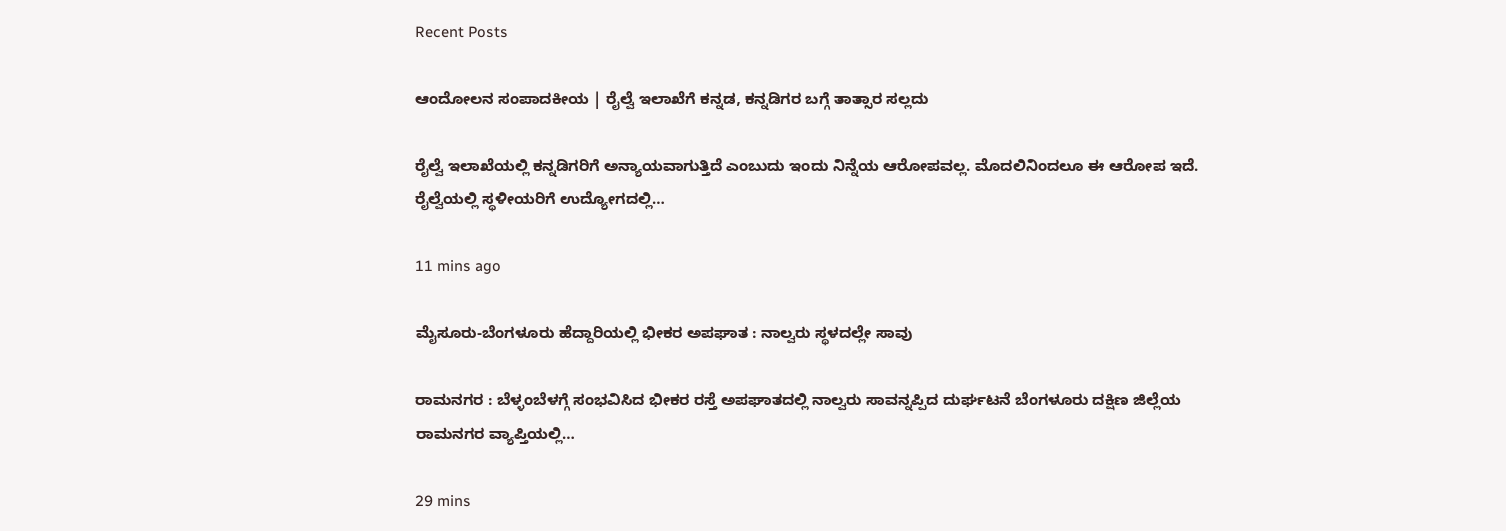Recent Posts

ಆಂದೋಲನ ಸಂಪಾದಕೀಯ | ರೈಲ್ವೆ ಇಲಾಖೆಗೆ ಕನ್ನಡ, ಕನ್ನಡಿಗರ ಬಗ್ಗೆ ತಾತ್ಸಾರ ಸಲ್ಲದು

ರೈಲ್ವೆ ಇಲಾಖೆಯಲ್ಲಿ ಕನ್ನಡಿಗರಿಗೆ ಅನ್ಯಾಯವಾಗುತ್ತಿದೆ ಎಂಬುದು ಇಂದು ನಿನ್ನೆಯ ಆರೋಪವಲ್ಲ. ಮೊದಲಿನಿಂದಲೂ ಈ ಆರೋಪ ಇದೆ. ರೈಲ್ವೆಯಲ್ಲಿ ಸ್ಥಳೀಯರಿಗೆ ಉದ್ಯೋಗದಲ್ಲಿ…

11 mins ago

ಮೈಸೂರು-ಬೆಂಗಳೂರು ಹೆದ್ದಾರಿಯಲ್ಲಿ ಭೀಕರ ಅಪಘಾತ : ನಾಲ್ವರು ಸ್ಥಳದಲ್ಲೇ ಸಾವು

ರಾಮನಗರ : ಬೆಳ್ಳಂಬೆಳಗ್ಗೆ ಸಂಭವಿಸಿದ ಭೀಕರ ರಸ್ತೆ ಅಪಘಾತದಲ್ಲಿ ನಾಲ್ವರು ಸಾವನ್ನಪ್ಪಿದ ದುರ್ಘಟನೆ ಬೆಂಗಳೂರು ದಕ್ಷಿಣ ಜಿಲ್ಲೆಯ ರಾಮನಗರ ವ್ಯಾಪ್ತಿಯಲ್ಲಿ…

29 mins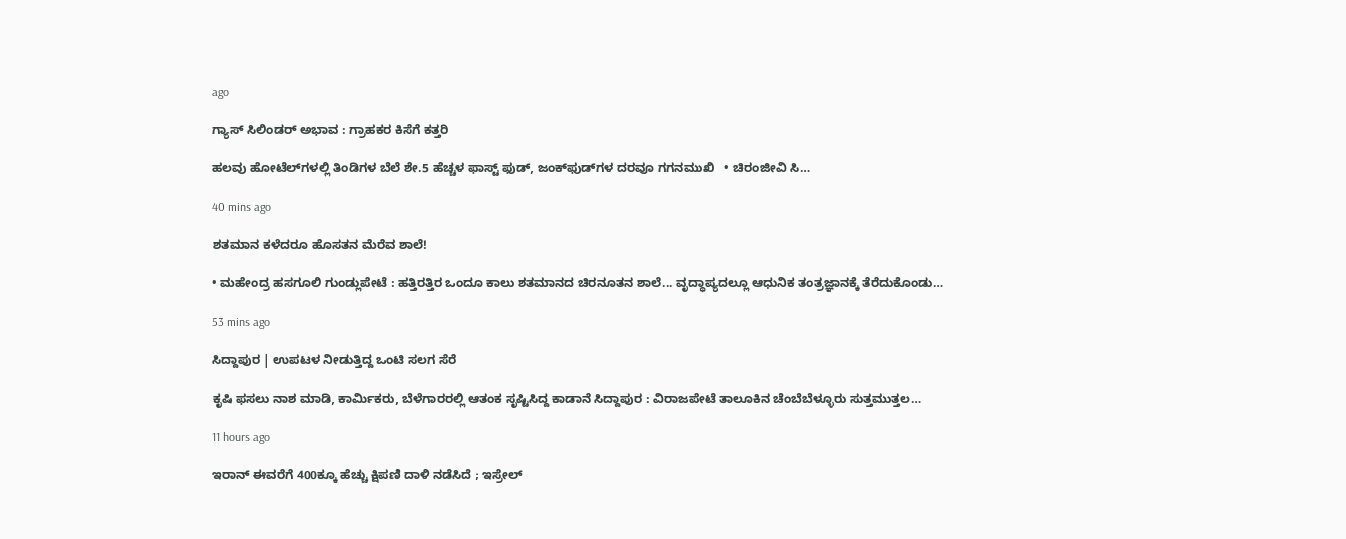ago

ಗ್ಯಾಸ್‌ ಸಿಲಿಂಡರ್ ಅಭಾವ : ಗ್ರಾಹಕರ ಕಿಸೆಗೆ ಕತ್ತರಿ

ಹಲವು ಹೋಟೆಲ್‌ಗಳಲ್ಲಿ ತಿಂಡಿಗಳ ಬೆಲೆ ಶೇ.5 ಹೆಚ್ಚಳ ಫಾಸ್ಟ್ ಫುಡ್, ಜಂಕ್‌ಫುಡ್‌ಗಳ ದರವೂ ಗಗನಮುಖಿ   • ಚಿರಂಜೀವಿ ಸಿ…

40 mins ago

ಶತಮಾನ ಕಳೆದರೂ ಹೊಸತನ ಮೆರೆವ ಶಾಲೆ!

• ಮಹೇಂದ್ರ ಹಸಗೂಲಿ ಗುಂಡ್ಲುಪೇಟೆ : ಹತ್ತಿರತ್ತಿರ ಒಂದೂ ಕಾಲು ಶತಮಾನದ ಚಿರನೂತನ ಶಾಲೆ... ವೃದ್ಧಾಪ್ಯದಲ್ಲೂ ಆಧುನಿಕ ತಂತ್ರಜ್ಞಾನಕ್ಕೆ ತೆರೆದುಕೊಂಡು…

53 mins ago

ಸಿದ್ದಾಪುರ | ಉಪಟಳ ನೀಡುತ್ತಿದ್ದ ಒಂಟಿ ಸಲಗ ಸೆರೆ

ಕೃಷಿ ಫಸಲು ನಾಶ ಮಾಡಿ, ಕಾರ್ಮಿಕರು, ಬೆಳೆಗಾರರಲ್ಲಿ ಆತಂಕ ಸೃಷ್ಟಿಸಿದ್ದ ಕಾಡಾನೆ ಸಿದ್ದಾಪುರ : ವಿರಾಜಪೇಟೆ ತಾಲೂಕಿನ ಚೆಂಬೆಬೆಳ್ಳೂರು ಸುತ್ತಮುತ್ತಲ…

11 hours ago

ಇರಾನ್‌ ಈವರೆಗೆ 400ಕ್ಕೂ ಹೆಚ್ಚು ಕ್ಷಿಪಣಿ ದಾಳಿ ನಡೆಸಿದೆ ; ಇಸ್ರೇಲ್‌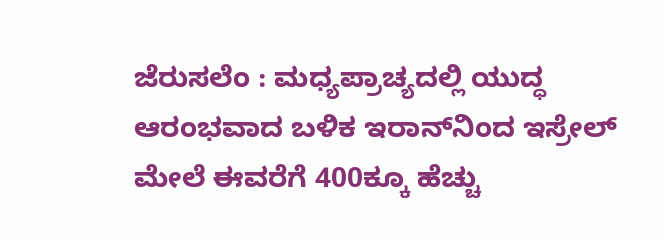ಜೆರುಸಲೆಂ : ಮಧ್ಯಪ್ರಾಚ್ಯದಲ್ಲಿ ಯುದ್ಧ ಆರಂಭವಾದ ಬಳಿಕ ಇರಾನ್‌ನಿಂದ ಇಸ್ರೇಲ್‌ ಮೇಲೆ ಈವರೆಗೆ 400ಕ್ಕೂ ಹೆಚ್ಚು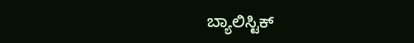ಬ್ಯಾಲಿಸ್ಟಿಕ್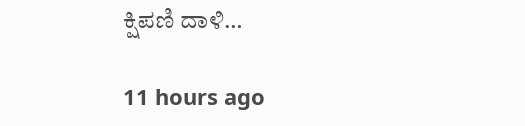ಕ್ಷಿಪಣಿ ದಾಳಿ…

11 hours ago